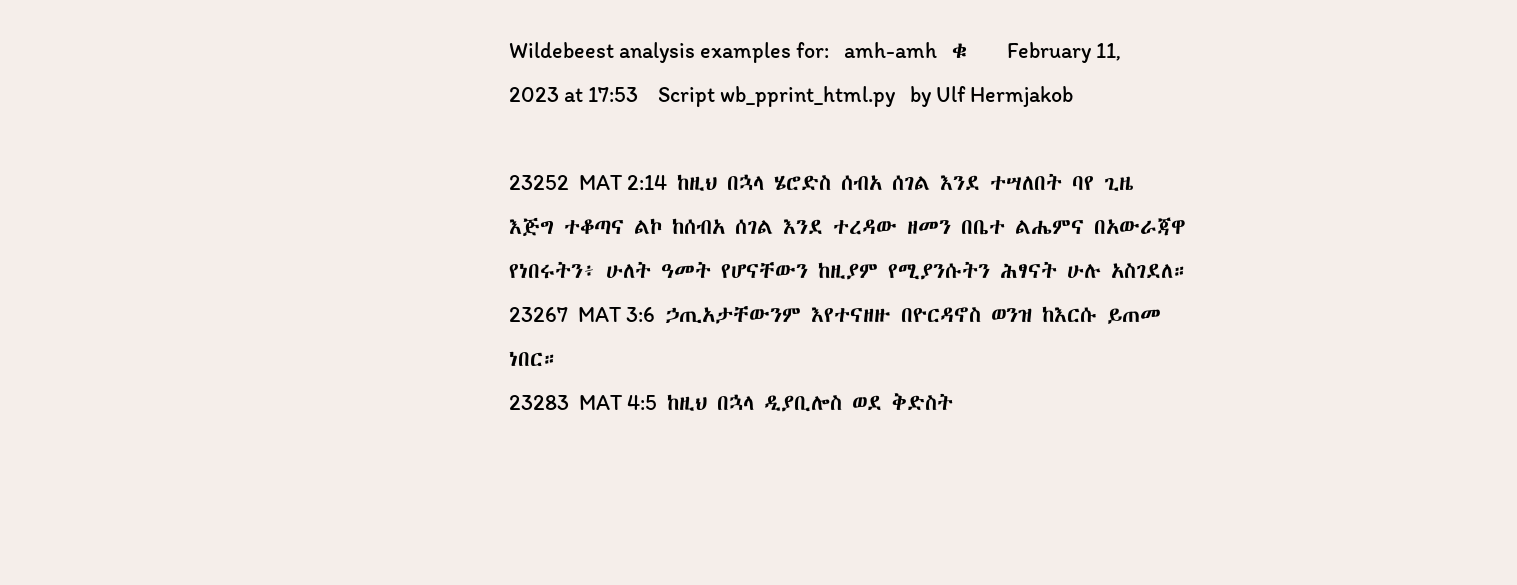Wildebeest analysis examples for:   amh-amh   ቁ    February 11, 2023 at 17:53    Script wb_pprint_html.py   by Ulf Hermjakob

23252  MAT 2:14  ከዚህ በኋላ ሄሮድስ ሰብአ ሰገል እንደ ተሣለበት ባየ ጊዜ እጅግ ተቆጣና ልኮ ከሰብአ ሰገል እንደ ተረዳው ዘመን በቤተ ልሔምና በአውራጃዋ የነበሩትን፥ ሁለት ዓመት የሆናቸውን ከዚያም የሚያንሱትን ሕፃናት ሁሉ አስገደለ።
23267  MAT 3:6  ኃጢአታቸውንም እየተናዘዙ በዮርዳኖስ ወንዝ ከእርሱ ይጠመ ነበር።
23283  MAT 4:5  ከዚህ በኋላ ዲያቢሎስ ወደ ቅድስት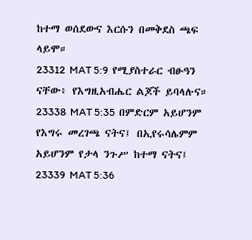ከተማ ወሰደውና እርሱን በመቅደስ ጫፍ ላይሞ።
23312  MAT 5:9  የሚያስተራር ብፁዓን ናቸው፥ የእግዚአብሔር ልጆች ይባላሉና።
23338  MAT 5:35  በምድርም አይሆንም የእግሩ መረገጫ ናትና፤ በኢየሩሳሌምም አይሆንም የታላ ንጉሥ ከተማ ናትና፤
23339  MAT 5:36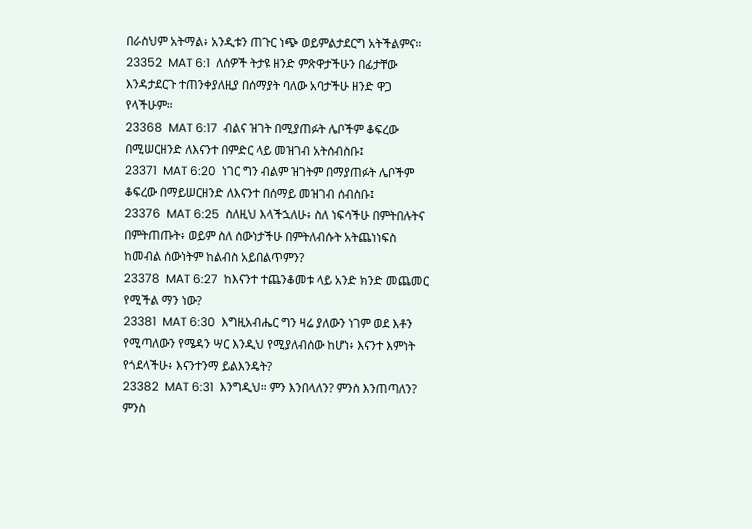በራስህም አትማል፥ አንዲቱን ጠጉር ነጭ ወይምልታደርግ አትችልምና።
23352  MAT 6:1  ለሰዎች ትታዩ ዘንድ ምጽዋታችሁን በፊታቸው እንዳታደርጉ ተጠንቀያለዚያ በሰማያት ባለው አባታችሁ ዘንድ ዋጋ የላችሁም።
23368  MAT 6:17  ብልና ዝገት በሚያጠፉት ሌቦችም ቆፍረው በሚሠርዘንድ ለእናንተ በምድር ላይ መዝገብ አትሰብስቡ፤
23371  MAT 6:20  ነገር ግን ብልም ዝገትም በማያጠፉት ሌቦችም ቆፍረው በማይሠርዘንድ ለእናንተ በሰማይ መዝገብ ሰብስቡ፤
23376  MAT 6:25  ስለዚህ እላችኋለሁ፥ ስለ ነፍሳችሁ በምትበሉትና በምትጠጡት፥ ወይም ስለ ሰውነታችሁ በምትለብሱት አትጨነነፍስ ከመብል ሰውነትም ከልብስ አይበልጥምን?
23378  MAT 6:27  ከእናንተ ተጨንቆመቱ ላይ አንድ ክንድ መጨመር የሚችል ማን ነው?
23381  MAT 6:30  እግዚአብሔር ግን ዛሬ ያለውን ነገም ወደ እቶን የሚጣለውን የሜዳን ሣር እንዲህ የሚያለብሰው ከሆነ፥ እናንተ እምነት የጎደላችሁ፥ እናንተንማ ይልእንዴት?
23382  MAT 6:31  እንግዲህ። ምን እንበላለን? ምንስ እንጠጣለን? ምንስ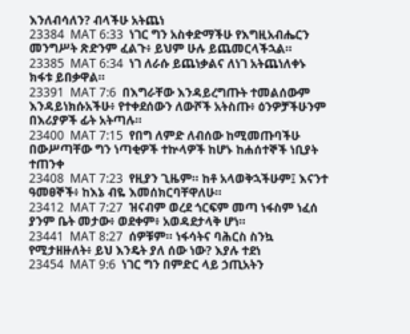እንለብሳለን? ብላችሁ አትጨነ
23384  MAT 6:33  ነገር ግን አስቀድማችሁ የእግዚአብሔርን መንግሥት ጽድንም ፈልጉ፥ ይህም ሁሉ ይጨመርላችኋል።
23385  MAT 6:34  ነገ ለራሱ ይጨነቃልና ለነገ አትጨነለቀኑ ክፋቱ ይበቃዋል።
23391  MAT 7:6  በእግራቸው እንዳይረግጡት ተመልሰውም እንዳይነክሱአችሁ፥ የተቀደሰውን ለውሾች አትስጡ፥ ዕንዎቻችሁንም በእሪያዎች ፊት አትጣሉ።
23400  MAT 7:15  የበግ ለምድ ለብሰው ከሚመጡባችሁ በውሥጣቸው ግን ነጣቂዎች ተኵላዎች ከሆኑ ከሐሰተኞች ነቢያት ተጠንቀ
23408  MAT 7:23  የዚያን ጊዜም። ከቶ አላወቅኋችሁም፤ እናንተ ዓመፀኞች፥ ከእኔ ብዬ እመሰክርባቸዋለሁ።
23412  MAT 7:27  ዝናብም ወረደ ጎርፍም መጣ ነፋስም ነፈሰ ያንም ቤት መታው፥ ወደቀም፥ አወዳደታላቅ ሆነ።
23441  MAT 8:27  ሰዎቹም። ነፋሳትና ባሕርስ ስንኳ የሚታዘዙለት፥ ይህ እንዴት ያለ ሰው ነው? እያሉ ተደነ
23454  MAT 9:6  ነገር ግን በምድር ላይ ኃጢአትን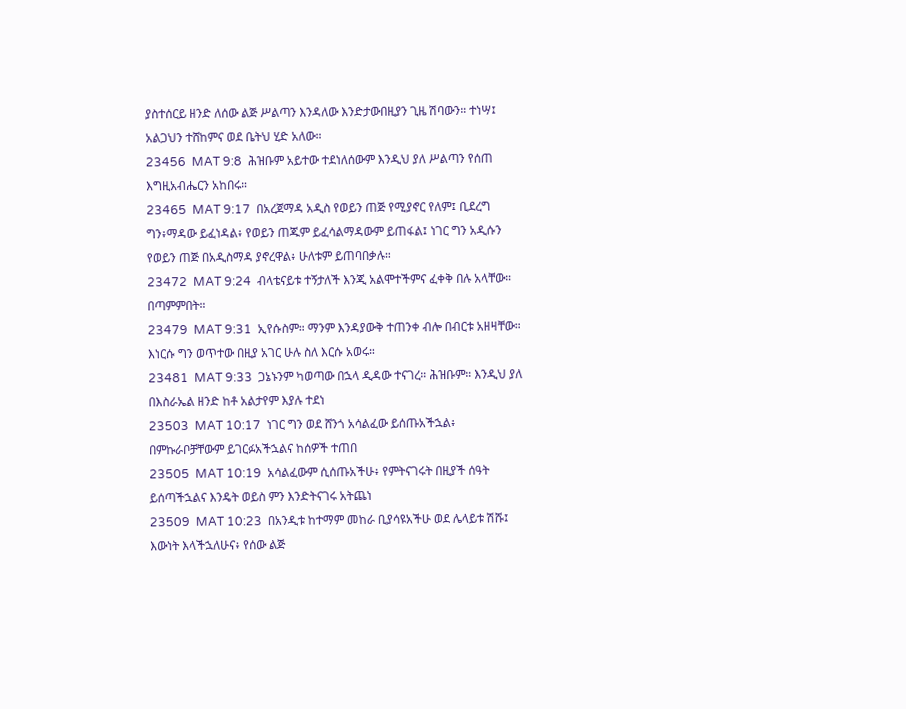ያስተሰርይ ዘንድ ለሰው ልጅ ሥልጣን እንዳለው እንድታውበዚያን ጊዜ ሽባውን። ተነሣ፤ አልጋህን ተሸከምና ወደ ቤትህ ሂድ አለው።
23456  MAT 9:8  ሕዝቡም አይተው ተደነለሰውም እንዲህ ያለ ሥልጣን የሰጠ እግዚአብሔርን አከበሩ።
23465  MAT 9:17  በአረጀማዳ አዲስ የወይን ጠጅ የሚያኖር የለም፤ ቢደረግ ግን፥ማዳው ይፈነዳል፥ የወይን ጠጁም ይፈሳልማዳውም ይጠፋል፤ ነገር ግን አዲሱን የወይን ጠጅ በአዲስማዳ ያኖረዋል፥ ሁለቱም ይጠባበቃሉ።
23472  MAT 9:24  ብላቴናይቱ ተኝታለች እንጂ አልሞተችምና ፈቀቅ በሉ አላቸው። በጣምምበት።
23479  MAT 9:31  ኢየሱስም። ማንም እንዳያውቅ ተጠንቀ ብሎ በብርቱ አዘዛቸው። እነርሱ ግን ወጥተው በዚያ አገር ሁሉ ስለ እርሱ አወሩ።
23481  MAT 9:33  ጋኔኑንም ካወጣው በኋላ ዲዳው ተናገረ። ሕዝቡም። እንዲህ ያለ በእስራኤል ዘንድ ከቶ አልታየም እያሉ ተደነ
23503  MAT 10:17  ነገር ግን ወደ ሸንጎ አሳልፈው ይሰጡአችኋል፥ በምኩራቦቻቸውም ይገርፉአችኋልና ከሰዎች ተጠበ
23505  MAT 10:19  አሳልፈውም ሲሰጡአችሁ፥ የምትናገሩት በዚያች ሰዓት ይሰጣችኋልና እንዴት ወይስ ምን እንድትናገሩ አትጨነ
23509  MAT 10:23  በአንዲቱ ከተማም መከራ ቢያሳዩአችሁ ወደ ሌላይቱ ሽሹ፤ እውነት እላችኋለሁና፥ የሰው ልጅ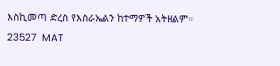እስኪመጣ ድረስ የእስራኤልን ከተማዎች አትዘልም።
23527  MAT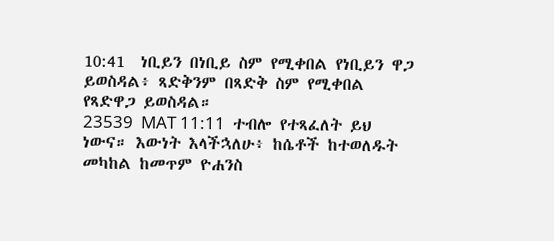10:41  ነቢይን በነቢይ ስም የሚቀበል የነቢይን ዋጋ ይወስዳል፥ ጻድቅንም በጻድቅ ስም የሚቀበል የጻድዋጋ ይወስዳል።
23539  MAT 11:11  ተብሎ የተጻፈለት ይህ ነውና። እውነት እላችኋለሁ፥ ከሴቶች ከተወለዱት መካከል ከመጥም ዮሐንስ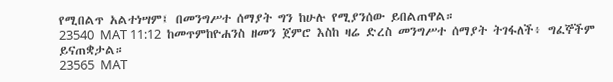የሚበልጥ አልተነሣም፤ በመንግሥተ ሰማያት ግን ከሁሉ የሚያንሰው ይበልጠዋል።
23540  MAT 11:12  ከመጥምከዮሐንስ ዘመን ጀምሮ እስከ ዛሬ ድረስ መንግሥተ ሰማያት ትገፋለች፥ ግፈኞችም ይናጠቋታል።
23565  MAT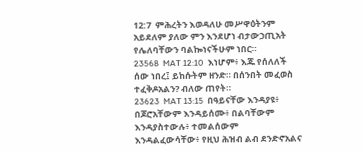12:7  ምሕረትን እወዳለሁ መሥዋዕትንም አይደለም ያለው ምን እንደሆነ ብታውኃጢአት የሌለባቸውን ባልኰነናችሁም ነበር።
23568  MAT 12:10  እነሆም፥ እጁ የሰለለች ሰው ነበረ፤ ይከሱትም ዘንድ። በሰንበት መፈወስ ተፈቅዶአልን? ብለው ጠየት።
23623  MAT 13:15  በዓይናቸው እንዳያዩ፥ በጆሮአቸውም እንዳይሰሙ፥ በልባቸውም እንዳያስተውሉ፥ ተመልሰውም እንዳልፈውሳቸው፥ የዚህ ሕዝብ ልብ ደንድኖአልና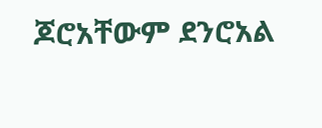ጆሮአቸውም ደንሮአል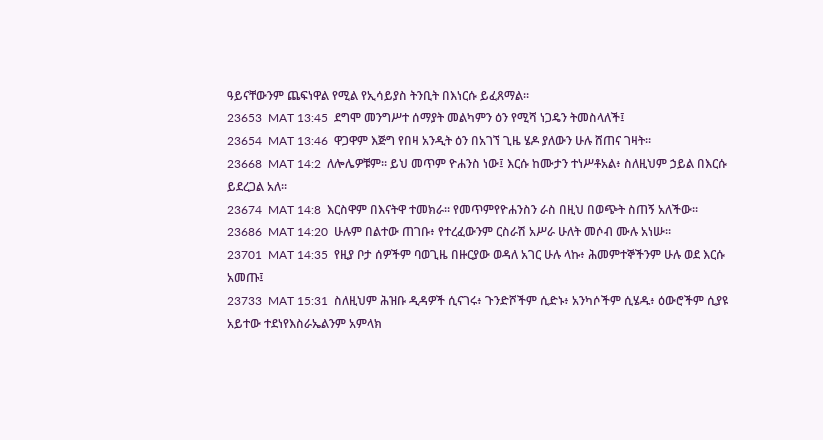ዓይናቸውንም ጨፍነዋል የሚል የኢሳይያስ ትንቢት በእነርሱ ይፈጸማል።
23653  MAT 13:45  ደግሞ መንግሥተ ሰማያት መልካምን ዕን የሚሻ ነጋዴን ትመስላለች፤
23654  MAT 13:46  ዋጋዋም እጅግ የበዛ አንዲት ዕን በአገኘ ጊዜ ሄዶ ያለውን ሁሉ ሸጠና ገዛት።
23668  MAT 14:2  ለሎሌዎቹም። ይህ መጥም ዮሐንስ ነው፤ እርሱ ከሙታን ተነሥቶአል፥ ስለዚህም ኃይል በእርሱ ይደረጋል አለ።
23674  MAT 14:8  እርስዋም በእናትዋ ተመክራ። የመጥምየዮሐንስን ራስ በዚህ በወጭት ስጠኝ አለችው።
23686  MAT 14:20  ሁሉም በልተው ጠገቡ፥ የተረፈውንም ርስራሽ አሥራ ሁለት መሶብ ሙሉ አነሡ።
23701  MAT 14:35  የዚያ ቦታ ሰዎችም ባወጊዜ በዙርያው ወዳለ አገር ሁሉ ላኩ፥ ሕመምተኞችንም ሁሉ ወደ እርሱ አመጡ፤
23733  MAT 15:31  ስለዚህም ሕዝቡ ዲዳዎች ሲናገሩ፥ ጉንድሾችም ሲድኑ፥ አንካሶችም ሲሄዱ፥ ዕውሮችም ሲያዩ አይተው ተደነየእስራኤልንም አምላክ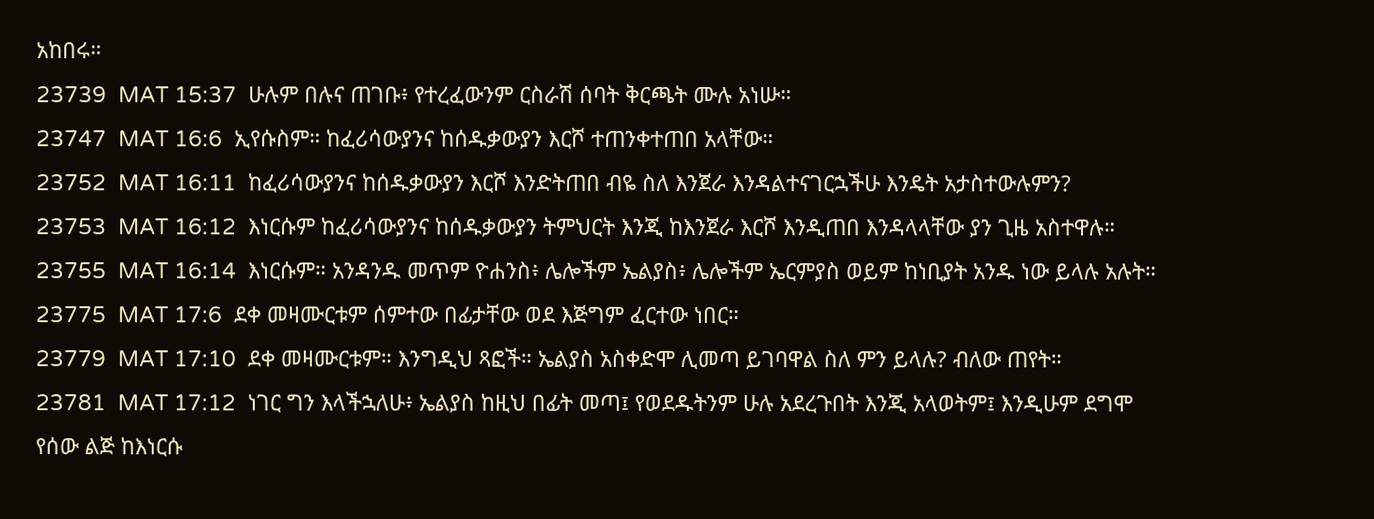አከበሩ።
23739  MAT 15:37  ሁሉም በሉና ጠገቡ፥ የተረፈውንም ርስራሽ ሰባት ቅርጫት ሙሉ አነሡ።
23747  MAT 16:6  ኢየሱስም። ከፈሪሳውያንና ከሰዱቃውያን እርሾ ተጠንቀተጠበ አላቸው።
23752  MAT 16:11  ከፈሪሳውያንና ከሰዱቃውያን እርሾ እንድትጠበ ብዬ ስለ እንጀራ እንዳልተናገርኋችሁ እንዴት አታስተውሉምን?
23753  MAT 16:12  እነርሱም ከፈሪሳውያንና ከሰዱቃውያን ትምህርት እንጂ ከእንጀራ እርሾ እንዲጠበ እንዳላላቸው ያን ጊዜ አስተዋሉ።
23755  MAT 16:14  እነርሱም። አንዳንዱ መጥም ዮሐንስ፥ ሌሎችም ኤልያስ፥ ሌሎችም ኤርምያስ ወይም ከነቢያት አንዱ ነው ይላሉ አሉት።
23775  MAT 17:6  ደቀ መዛሙርቱም ሰምተው በፊታቸው ወደ እጅግም ፈርተው ነበር።
23779  MAT 17:10  ደቀ መዛሙርቱም። እንግዲህ ጻፎች። ኤልያስ አስቀድሞ ሊመጣ ይገባዋል ስለ ምን ይላሉ? ብለው ጠየት።
23781  MAT 17:12  ነገር ግን እላችኋለሁ፥ ኤልያስ ከዚህ በፊት መጣ፤ የወደዱትንም ሁሉ አደረጉበት እንጂ አላወትም፤ እንዲሁም ደግሞ የሰው ልጅ ከእነርሱ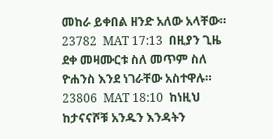መከራ ይቀበል ዘንድ አለው አላቸው።
23782  MAT 17:13  በዚያን ጊዜ ደቀ መዛሙርቱ ስለ መጥም ስለ ዮሐንስ እንደ ነገራቸው አስተዋሉ።
23806  MAT 18:10  ከነዚህ ከታናናሾቹ አንዱን እንዳትን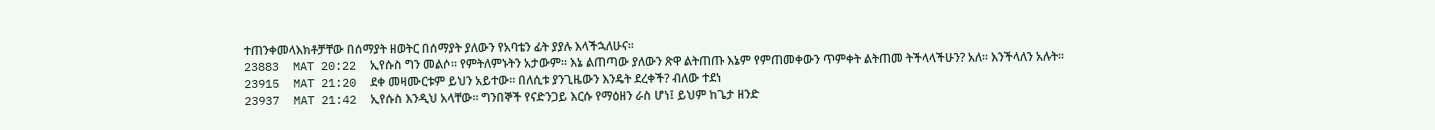ተጠንቀመላእክቶቻቸው በሰማያት ዘወትር በሰማያት ያለውን የአባቴን ፊት ያያሉ እላችኋለሁና።
23883  MAT 20:22  ኢየሱስ ግን መልሶ። የምትለምኑትን አታውም። እኔ ልጠጣው ያለውን ጽዋ ልትጠጡ እኔም የምጠመቀውን ጥምቀት ልትጠመ ትችላላችሁን? አለ። እንችላለን አሉት።
23915  MAT 21:20  ደቀ መዛሙርቱም ይህን አይተው። በለሲቱ ያንጊዜውን እንዴት ደረቀች? ብለው ተደነ
23937  MAT 21:42  ኢየሱስ እንዲህ አላቸው። ግንበኞች የናድንጋይ እርሱ የማዕዘን ራስ ሆነ፤ ይህም ከጌታ ዘንድ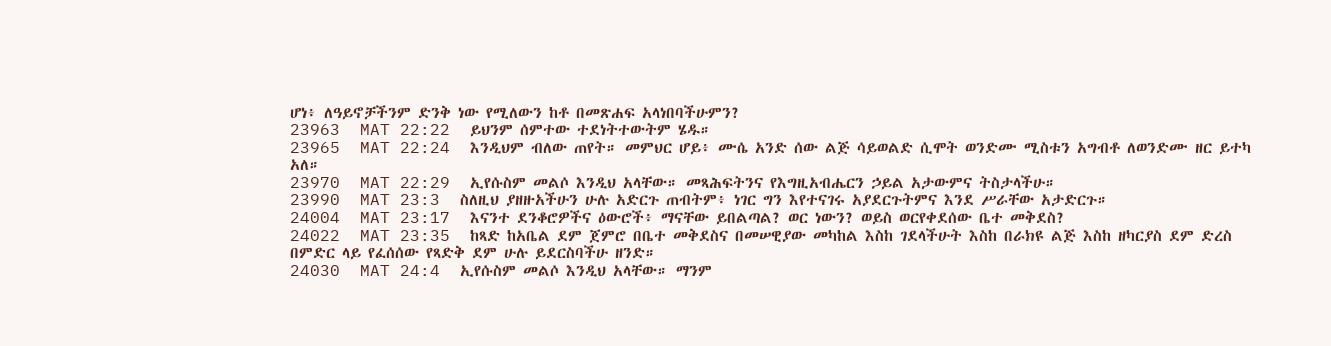ሆነ፥ ለዓይኖቻችንም ድንቅ ነው የሚለውን ከቶ በመጽሐፍ አላነበባችሁምን?
23963  MAT 22:22  ይህንም ሰምተው ተደነትተውትም ሄዱ።
23965  MAT 22:24  እንዲህም ብለው ጠየት። መምህር ሆይ፥ ሙሴ አንድ ሰው ልጅ ሳይወልድ ሲሞት ወንድሙ ሚስቱን አግብቶ ለወንድሙ ዘር ይተካ አለ።
23970  MAT 22:29  ኢየሱስም መልሶ እንዲህ አላቸው። መጻሕፍትንና የእግዚአብሔርን ኃይል አታውምና ትስታላችሁ።
23990  MAT 23:3  ስለዚህ ያዘዙአችሁን ሁሉ አድርጉ ጠብትም፥ ነገር ግን እየተናገሩ አያደርጉትምና እንደ ሥራቸው አታድርጉ።
24004  MAT 23:17  እናንተ ደንቆሮዎችና ዕውሮች፥ ማናቸው ይበልጣል? ወር ነውን? ወይስ ወርየቀደሰው ቤተ መቅደስ?
24022  MAT 23:35  ከጻድ ከአቤል ደም ጀምሮ በቤተ መቅደስና በመሠዊያው መካከል እስከ ገደላችሁት እስከ በራክዩ ልጅ እስከ ዘካርያስ ደም ድረስ በምድር ላይ የፈሰሰው የጻድቅ ደም ሁሉ ይደርስባችሁ ዘንድ።
24030  MAT 24:4  ኢየሱስም መልሶ እንዲህ አላቸው። ማንም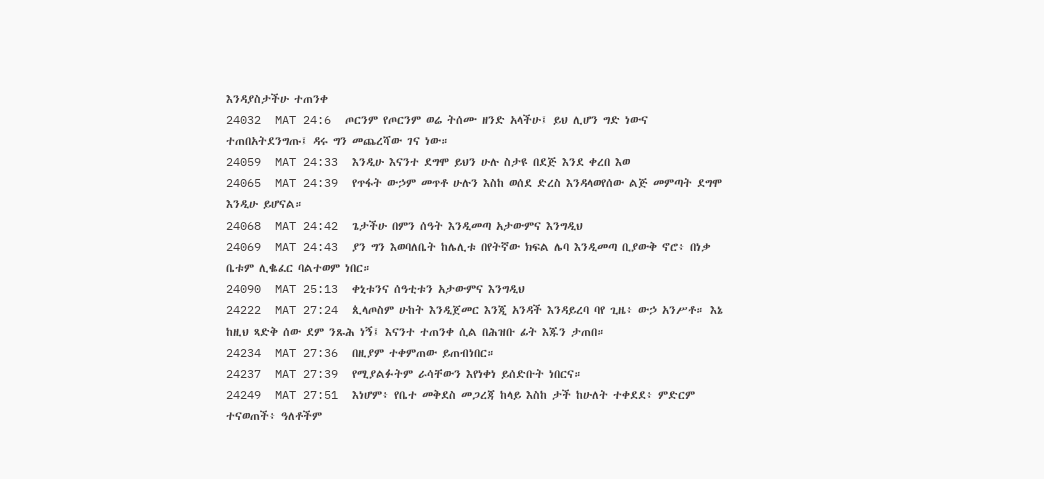እንዳያስታችሁ ተጠንቀ
24032  MAT 24:6  ጦርንም የጦርንም ወሬ ትሰሙ ዘንድ አላችሁ፤ ይህ ሊሆን ግድ ነውና ተጠበአትደንግጡ፤ ዳሩ ግን መጨረሻው ገና ነው።
24059  MAT 24:33  እንዲሁ እናንተ ደግሞ ይህን ሁሉ ስታዩ በደጅ እንደ ቀረበ እወ
24065  MAT 24:39  የጥፋት ውኃም መጥቶ ሁሉን እስከ ወሰደ ድረስ እንዳላወየሰው ልጅ መምጣት ደግሞ እንዲሁ ይሆናል።
24068  MAT 24:42  ጌታችሁ በምን ሰዓት እንዲመጣ አታውምና እንግዲህ
24069  MAT 24:43  ያን ግን እወባለቤት ከሌሊቱ በየትኛው ክፍል ሌባ እንዲመጣ ቢያውቅ ኖሮ፥ በነቃ ቤቱም ሊቈፈር ባልተወም ነበር።
24090  MAT 25:13  ቀኒቱንና ሰዓቲቱን አታውምና እንግዲህ
24222  MAT 27:24  ጲላጦስም ሁከት እንዲጀመር እንጂ አንዳች እንዳይረባ ባየ ጊዜ፥ ውኃ አንሥቶ። እኔ ከዚህ ጻድቅ ሰው ደም ንጹሕ ነኝ፤ እናንተ ተጠንቀ ሲል በሕዝቡ ፊት እጁን ታጠበ።
24234  MAT 27:36  በዚያም ተቀምጠው ይጠብነበር።
24237  MAT 27:39  የሚያልፉትም ራሳቸውን እየነቀነ ይሰድቡት ነበርና።
24249  MAT 27:51  እነሆም፥ የቤተ መቅደስ መጋረጃ ከላይ እስከ ታች ከሁለት ተቀደደ፥ ምድርም ተናወጠች፥ ዓለቶችም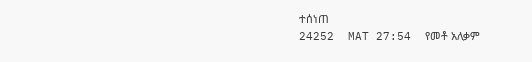ተሰነጠ
24252  MAT 27:54  የመቶ አለቃም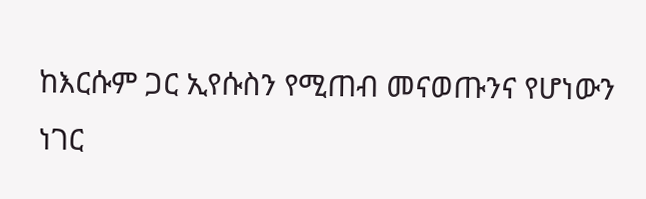ከእርሱም ጋር ኢየሱስን የሚጠብ መናወጡንና የሆነውን ነገር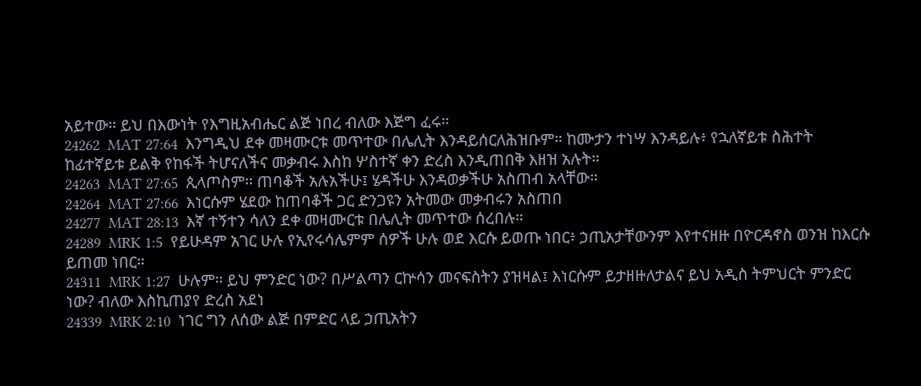አይተው። ይህ በእውነት የእግዚአብሔር ልጅ ነበረ ብለው እጅግ ፈሩ።
24262  MAT 27:64  እንግዲህ ደቀ መዛሙርቱ መጥተው በሌሊት እንዳይሰርለሕዝቡም። ከሙታን ተነሣ እንዳይሉ፥ የኋለኛይቱ ስሕተት ከፊተኛይቱ ይልቅ የከፋች ትሆናለችና መቃብሩ እስከ ሦስተኛ ቀን ድረስ እንዲጠበቅ እዘዝ አሉት።
24263  MAT 27:65  ጲላጦስም። ጠባቆች አሉአችሁ፤ ሄዳችሁ እንዳወቃችሁ አስጠብ አላቸው።
24264  MAT 27:66  እነርሱም ሄደው ከጠባቆች ጋር ድንጋዩን አትመው መቃብሩን አስጠበ
24277  MAT 28:13  እኛ ተኝተን ሳለን ደቀ መዛሙርቱ በሌሊት መጥተው ሰረበሉ።
24289  MRK 1:5  የይሁዳም አገር ሁሉ የኢየሩሳሌምም ሰዎች ሁሉ ወደ እርሱ ይወጡ ነበር፥ ኃጢአታቸውንም እየተናዘዙ በዮርዳኖስ ወንዝ ከእርሱ ይጠመ ነበር።
24311  MRK 1:27  ሁሉም። ይህ ምንድር ነው? በሥልጣን ርኵሳን መናፍስትን ያዝዛል፤ እነርሱም ይታዘዙለታልና ይህ አዲስ ትምህርት ምንድር ነው? ብለው እስኪጠያየ ድረስ አደነ
24339  MRK 2:10  ነገር ግን ለሰው ልጅ በምድር ላይ ኃጢአትን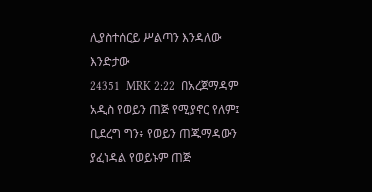ሊያስተሰርይ ሥልጣን እንዳለው እንድታው
24351  MRK 2:22  በአረጀማዳም አዲስ የወይን ጠጅ የሚያኖር የለም፤ ቢደረግ ግን፥ የወይን ጠጁማዳውን ያፈነዳል የወይኑም ጠጅ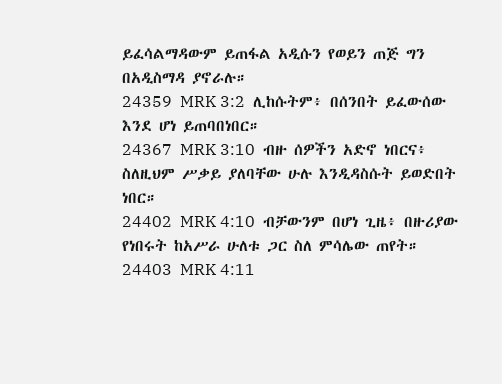ይፈሳልማዳውም ይጠፋል አዲሱን የወይን ጠጅ ግን በአዲስማዳ ያኖራሉ።
24359  MRK 3:2  ሊከሱትም፥ በሰንበት ይፈውሰው እንደ ሆነ ይጠባበነበር።
24367  MRK 3:10  ብዙ ሰዎችን አድኖ ነበርና፥ ስለዚህም ሥቃይ ያለባቸው ሁሉ እንዲዳስሱት ይወድበት ነበር።
24402  MRK 4:10  ብቻውንም በሆነ ጊዜ፥ በዙሪያው የነበሩት ከአሥራ ሁለቱ ጋር ስለ ምሳሌው ጠየት።
24403  MRK 4:11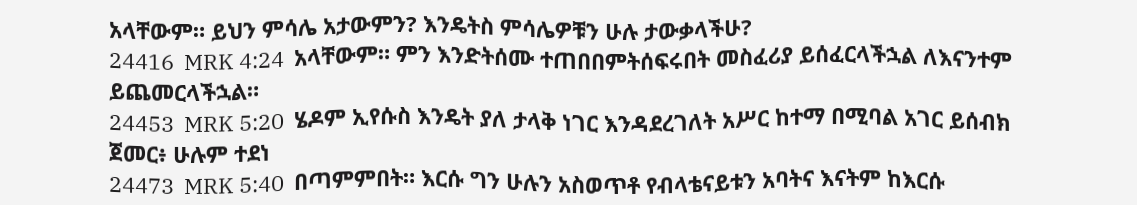አላቸውም። ይህን ምሳሌ አታውምን? እንዴትስ ምሳሌዎቹን ሁሉ ታውቃላችሁ?
24416  MRK 4:24  አላቸውም። ምን እንድትሰሙ ተጠበበምትሰፍሩበት መስፈሪያ ይሰፈርላችኋል ለእናንተም ይጨመርላችኋል።
24453  MRK 5:20  ሄዶም ኢየሱስ እንዴት ያለ ታላቅ ነገር እንዳደረገለት አሥር ከተማ በሚባል አገር ይሰብክ ጀመር፥ ሁሉም ተደነ
24473  MRK 5:40  በጣምምበት። እርሱ ግን ሁሉን አስወጥቶ የብላቴናይቱን አባትና እናትም ከእርሱ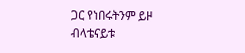ጋር የነበሩትንም ይዞ ብላቴናይቱ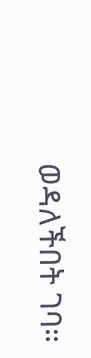ወዳለችበት ገባ።